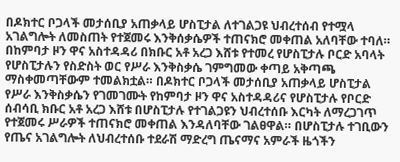በዶክተር ቦጋላች መታሰቢያ አጠቃላይ ሆስፒታል ለተገልጋዩ ህብረተሰብ የተሟላ አገልግሎት ለመስጠት የተጀመሩ እንቅሰቃሴዎች ተጠናክሮ መቀጠል አለባቸው ተባለ። በከምባታ ዞን ዋና አስተዳዳሪ በክቡር አቶ አረጋ እሸቱ የተመረ የሆስፒታሉ ቦርድ አባላት የሆስፒታሉን የስድስት ወር የሥራ እንቅስቃሴ ገምግመው ቀጣይ አቅጣጫ ማስቀመጣቸውም ተመልክቷል። በዶክተር ቦጋላች መታሰቢያ አጠቃላይ ሆስፒታል የሥራ እንቅስቃሴን የገመገሙት የከምባታ ዞን ዋና አስተዳዳሪና የሆስፒታሉ የቦርድ ሰብሳቢ ክቡር አቶ አረጋ እሸቱ በሆስፒታሉ የተገልጋዩን ህብረተሰቡ እርካት ለማረጋገጥ የተጀመሩ ሥራዎች ተጠናክሮ መቀጠል እንዳለባቸው ገልፀዋል። በሆስፒታሉ ተገቢውን የጤና አገልግሎት ለህብረተሰቡ ተደራሽ ማድረግ ጤናማና አምራች ዜጎችን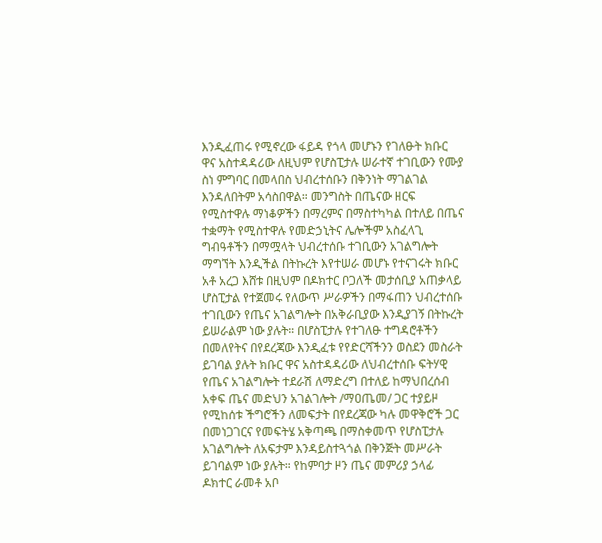እንዲፈጠሩ የሚኖረው ፋይዳ የጎላ መሆኑን የገለፁት ክቡር ዋና አስተዳዳሪው ለዚህም የሆስፒታሉ ሠራተኛ ተገቢውን የሙያ ስነ ምግባር በመላበስ ህብረተሰቡን በቅንነት ማገልገል እንዳለበትም አሳስበዋል። መንግስት በጤናው ዘርፍ የሚስተዋሉ ማነቆዎችን በማረምና በማስተካካል በተለይ በጤና ተቋማት የሚስተዋሉ የመድኃኒትና ሌሎችም አስፈላጊ ግብዓቶችን በማሟላት ህብረተሰቡ ተገቢውን አገልግሎት ማግኘት እንዲችል በትኩረት እየተሠራ መሆኑ የተናገሩት ክቡር አቶ አረጋ እሸቱ በዚህም በዶክተር ቦጋለች መታሰቢያ አጠቃላይ ሆስፒታል የተጀመሩ የለውጥ ሥራዎችን በማፋጠን ህብረተሰቡ ተገቢውን የጤና አገልግሎት በአቅራቢያው እንዲያገኝ በትኩረት ይሠራልም ነው ያሉት። በሆስፒታሉ የተገለፁ ተግዳሮቶችን በመለየትና በየደረጃው እንዲፈቱ የየድርሻችንን ወስደን መስራት ይገባል ያሉት ክቡር ዋና አስተዳዳሪው ለህብረተሰቡ ፍትሃዊ የጤና አገልግሎት ተደራሽ ለማድረግ በተለይ ከማህበረሰብ አቀፍ ጤና መድህን አገልገሎት /ማዐጤመ/ ጋር ተያይዞ የሚከሰቱ ችግሮችን ለመፍታት በየደረጃው ካሉ መዋቅሮች ጋር በመነጋገርና የመፍትሄ አቅጣጫ በማስቀመጥ የሆስፒታሉ አገልግሎት ለአፍታም እንዳይስተጓጎል በቅንጅት መሥራት ይገባልም ነው ያሉት። የከምባታ ዞን ጤና መምሪያ ኃላፊ ዶክተር ራመቶ አቦ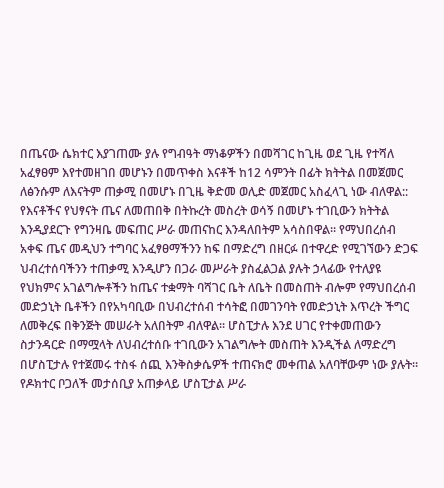በጤናው ሴክተር እያገጠሙ ያሉ የግብዓት ማነቆዎችን በመሻገር ከጊዜ ወደ ጊዜ የተሻለ አፈፃፀም እየተመዘገበ መሆኑን በመጥቀስ እናቶች ከ12 ሳምንት በፊት ክትትል በመጀመር ለፅንሱም ለእናትም ጠቃሚ በመሆኑ በጊዜ ቅድመ ወሊድ መጀመር አስፈላጊ ነው ብለዋል:: የእናቶችና የህፃናት ጤና ለመጠበቅ በትኩረት መስረት ወሳኝ በመሆኑ ተገቢውን ክትትል እንዲያደርጉ የግንዛቤ መፍጠር ሥራ መጠናከር እንዳለበትም አሳስበዋል። የማህበረሰብ አቀፍ ጤና መዲህን ተግባር አፈፃፀማችንን ከፍ በማድረግ በዘርፉ በተዋረድ የሚገኘውን ድጋፍ ህብረተሰባችንን ተጠቃሚ እንዲሆን በጋራ መሥራት ያስፈልጋል ያሉት ኃላፊው የተለያዩ የህክምና አገልግሎቶችን ከጤና ተቋማት ባሻገር ቤት ለቤት በመስጠት ብሎም የማህበረሰብ መድኃኒት ቤቶችን በየአካባቢው በህብረተሰብ ተሳትፎ በመገንባት የመድኃኒት እጥረት ችግር ለመቅረፍ በቅንጅት መሠራት አለበትም ብለዋል። ሆስፒታሉ እንደ ሀገር የተቀመጠውን ስታንዳርድ በማሟላት ለህብረተሰቡ ተገቢውን አገልግሎት መስጠት እንዲችል ለማድረግ በሆስፒታሉ የተጀመሩ ተስፋ ሰጪ እንቅስቃሴዎች ተጠናክሮ መቀጠል አለባቸውም ነው ያሉት። የዶክተር ቦጋለች መታሰቢያ አጠቃላይ ሆስፒታል ሥራ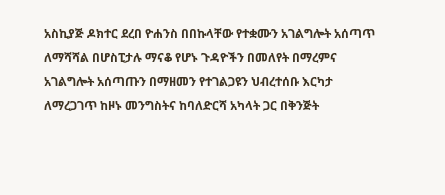አስኪያጅ ዶክተር ደረበ ዮሐንስ በበኩላቸው የተቋሙን አገልግሎት አሰጣጥ ለማሻሻል በሆስፒታሉ ማናቆ የሆኑ ጉዳዮችን በመለየት በማረምና አገልግሎት አሰጣጡን በማዘመን የተገልጋዩን ህብረተሰቡ እርካታ ለማረጋገጥ ከዞኑ መንግስትና ከባለድርሻ አካላት ጋር በቅንጅት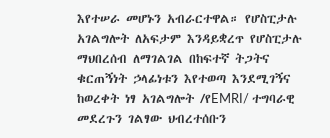እየተሠራ መሆኑን አብራርተዋል። የሆስፒታሉ አገልግሎት ለአፍታም እንዳይቋረጥ የሆስፒታሉ ማህበረሰብ ለማገልገል በከፍተኛ ትጋትና ቁርጠኝነት ኃላፊነቱን እየተወጣ እንደሚገኝና ከወረቀት ነፃ አገልግሎት /የEMRI/ ተግባራዊ መደረጉን ገልፃው ህብረተሰቡን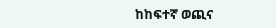ከከፍተኛ ወጪና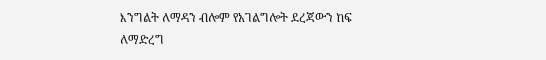እንግልት ለማዳን ብሎም የአገልግሎት ደረጃውን ከፍ ለማድረግ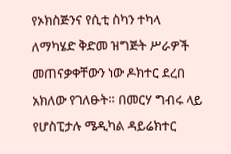የኦክስጅንና የሲቲ ስካን ተካላ ለማካሄድ ቅድመ ዝግጅት ሥራዎች መጠናቃቀቸውን ነው ዶክተር ደረበ አክለው የገለፁት። በመርሃ ግብሩ ላይ የሆስፒታሉ ሜዲካል ዳይሬክተር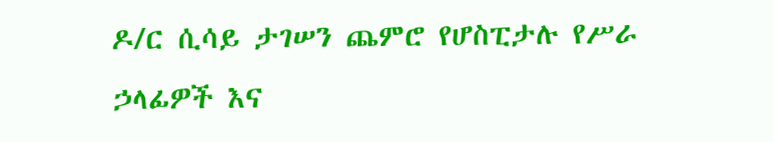ዶ/ር ሲሳይ ታገሠን ጨምሮ የሆስፒታሉ የሥራ ኃላፊዎች እና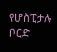የሆስፒታሉ ቦርድ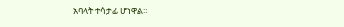አባላት ተሳታፊ ሆነዋል።